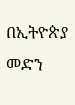በኢትዮጵያ መድን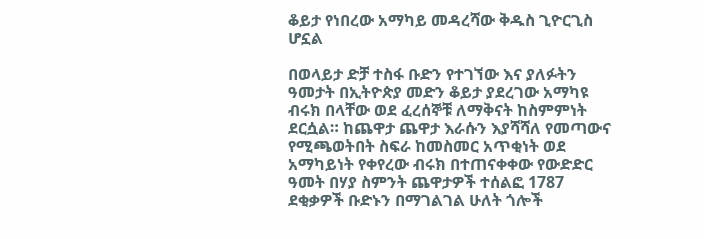ቆይታ የነበረው አማካይ መዳረሻው ቅዱስ ጊዮርጊስ ሆኗል

በወላይታ ድቻ ተስፋ ቡድን የተገኘው እና ያለፉትን ዓመታት በኢትዮጵያ መድን ቆይታ ያደረገው አማካዩ ብሩክ በላቸው ወደ ፈረሰኞቹ ለማቅናት ከስምምነት ደርሷል። ከጨዋታ ጨዋታ እራሱን እያሻሻለ የመጣውና የሚጫወትበት ስፍራ ከመስመር አጥቂነት ወደ አማካይነት የቀየረው ብሩክ በተጠናቀቀው የውድድር ዓመት በሃያ ስምንት ጨዋታዎች ተሰልፎ 1787 ደቂቃዎች ቡድኑን በማገልገል ሁለት ጎሎች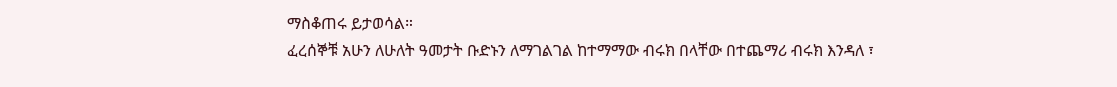ማስቆጠሩ ይታወሳል።
ፈረሰኞቹ አሁን ለሁለት ዓመታት ቡድኑን ለማገልገል ከተማማው ብሩክ በላቸው በተጨማሪ ብሩክ እንዳለ ፣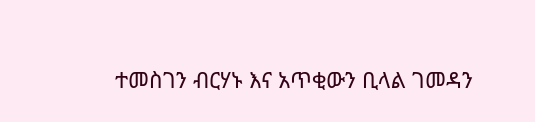ተመስገን ብርሃኑ እና አጥቂውን ቢላል ገመዳን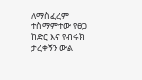ለማስፈረም ተስማምተው የፀጋ ከድር እና የብሩክ ታረቀኝን ውል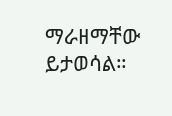ማራዘማቸው ይታወሳል።